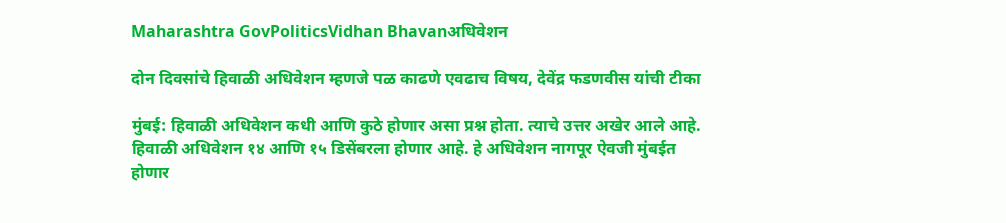Maharashtra GovPoliticsVidhan Bhavanअधिवेशन

दोन दिवसांचे हिवाळी अधिवेशन म्हणजे पळ काढणे एवढाच विषय, देवेंद्र फडणवीस यांची टीका

मुंबई: हिवाळी अधिवेशन कधी आणि कुठे होणार असा प्रश्न होता. त्याचे उत्तर अखेर आले आहे. हिवाळी अधिवेशन १४ आणि १५ डिसेंबरला होणार आहे. हे अधिवेशन नागपूर ऐवजी मुंबईत होणार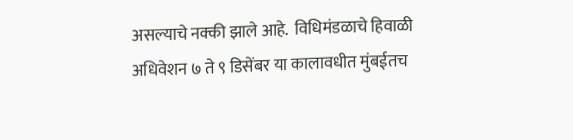असल्याचे नक्की झाले आहे.  विधिमंडळाचे हिवाळी अधिवेशन ७ ते ९ डिसेंबर या कालावधीत मुंबईतच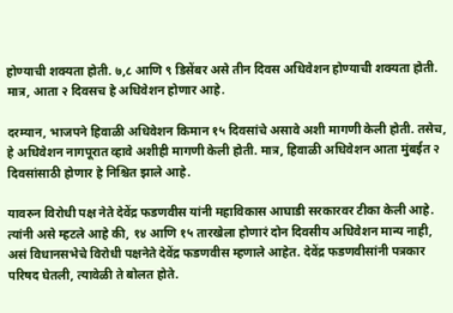होण्याची शक्यता होती. ७,८ आणि ९ डिसेंबर असे तीन दिवस अधिवेशन होण्याची शक्यता होती. मात्र, आता २ दिवसच हे अधिवेशन होणार आहे.

दरम्यान, भाजपने हिवाळी अधिवेशन किमान १५ दिवसांचे असावे अशी मागणी केली होती. तसेच, हे अधिवेशन नागपूरात व्हावे अशीही मागणी केली होती. मात्र, हिवाळी अधिवेशन आता मुंबईत २ दिवसांसाठी होणार हे निश्चित झाले आहे.

यावरुन विरोधी पक्ष नेते देवेंद्र फडणवीस यांनी महाविकास आघाडी सरकारवर टीका केली आहे. त्यांनी असे म्हटले आहे की, १४ आणि १५ तारखेला होणारं दोन दिवसीय अधिवेशन मान्य नाही, असं विधानसभेचे विरोधी पक्षनेते देवेंद्र फडणवीस म्हणाले आहेत. देवेंद्र फडणवीसांनी पत्रकार परिषद घेतली, त्यावेळी ते बोलत होते.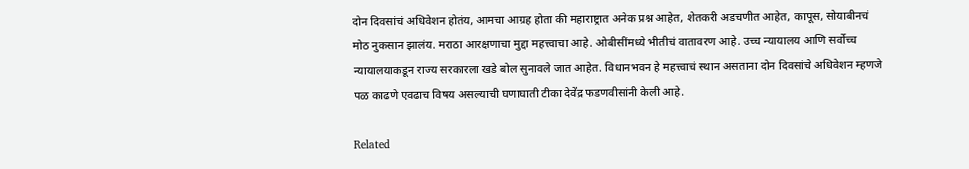दोन दिवसांचं अधिवेशन होतंय, आमचा आग्रह होता की महाराष्ट्रात अनेक प्रश्न आहेत, शेतकरी अडचणीत आहेत, कापूस, सोयाबीनचं मोठ नुकसान झालंय. मराठा आरक्षणाचा मुद्दा महत्त्वाचा आहे. ओबीसींमध्ये भीतीचं वातावरण आहे. उच्च न्यायालय आणि सर्वोच्च न्यायालयाकडून राज्य सरकारला खडे बोल सुनावले जात आहेत. विधानभवन हे महत्त्वाचं स्थान असताना दोन दिवसांचे अधिवेशन म्हणजे पळ काढणे एवढाच विषय असल्याची घणाघाती टीका देवेंद्र फडणवीसांनी केली आहे.

Related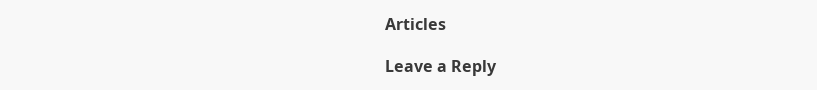Articles

Leave a Reply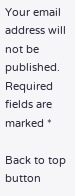Your email address will not be published. Required fields are marked *

Back to top button